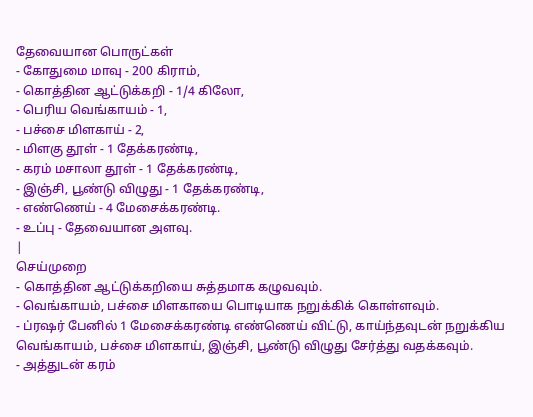தேவையான பொருட்கள்
- கோதுமை மாவு - 200 கிராம்,
- கொத்தின ஆட்டுக்கறி - 1/4 கிலோ,
- பெரிய வெங்காயம் - 1,
- பச்சை மிளகாய் - 2,
- மிளகு தூள் - 1 தேக்கரண்டி,
- கரம் மசாலா தூள் - 1 தேக்கரண்டி,
- இஞ்சி, பூண்டு விழுது - 1 தேக்கரண்டி,
- எண்ணெய் - 4 மேசைக்கரண்டி.
- உப்பு - தேவையான அளவு.
|
செய்முறை
- கொத்தின ஆட்டுக்கறியை சுத்தமாக கழுவவும்.
- வெங்காயம், பச்சை மிளகாயை பொடியாக நறுக்கிக் கொள்ளவும்.
- ப்ரஷர் பேனில் 1 மேசைக்கரண்டி எண்ணெய் விட்டு, காய்ந்தவுடன் நறுக்கிய வெங்காயம், பச்சை மிளகாய், இஞ்சி, பூண்டு விழுது சேர்த்து வதக்கவும்.
- அத்துடன் கரம்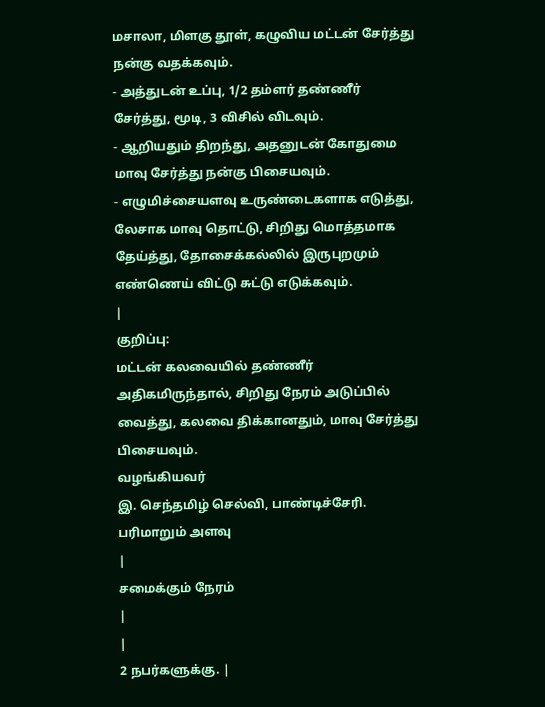மசாலா, மிளகு தூள், கழுவிய மட்டன் சேர்த்து நன்கு வதக்கவும்.
- அத்துடன் உப்பு, 1/2 தம்ளர் தண்ணீர் சேர்த்து, மூடி, 3 விசில் விடவும்.
- ஆறியதும் திறந்து, அதனுடன் கோதுமை மாவு சேர்த்து நன்கு பிசையவும்.
- எழுமிச்சையளவு உருண்டைகளாக எடுத்து, லேசாக மாவு தொட்டு, சிறிது மொத்தமாக தேய்த்து, தோசைக்கல்லில் இருபுறமும் எண்ணெய் விட்டு சுட்டு எடுக்கவும்.
|
குறிப்பு:
மட்டன் கலவையில் தண்ணீர் அதிகமிருந்தால், சிறிது நேரம் அடுப்பில் வைத்து, கலவை திக்கானதும், மாவு சேர்த்து பிசையவும்.
வழங்கியவர்
இ. செந்தமிழ் செல்வி, பாண்டிச்சேரி.
பரிமாறும் அளவு
|
சமைக்கும் நேரம்
|
|
2 நபர்களுக்கு. |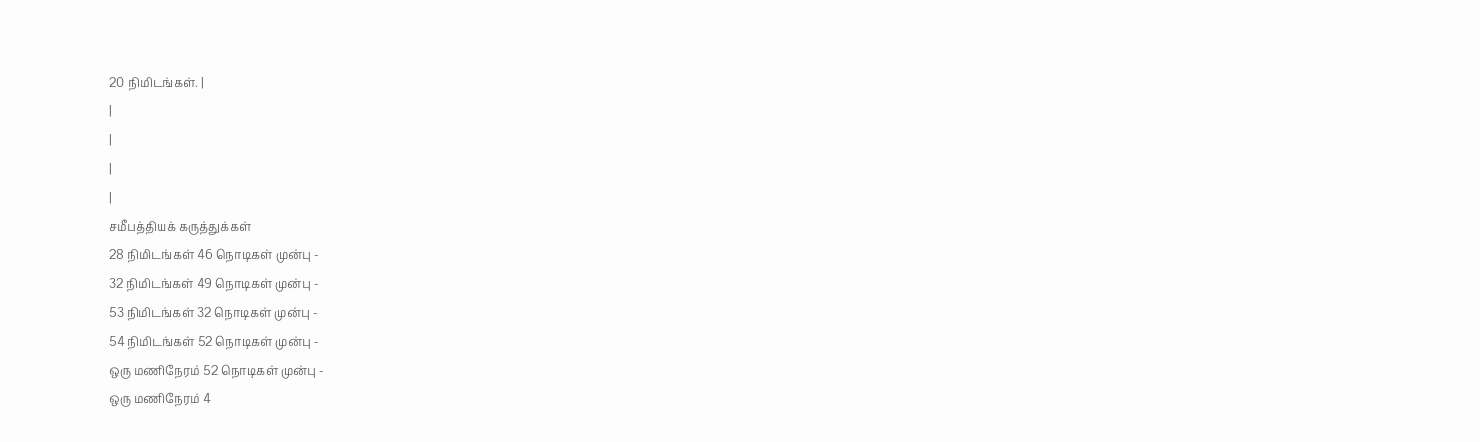20 நிமிடங்கள். |
|
|
|
|
சமீபத்தியக் கருத்துக்கள்
28 நிமிடங்கள் 46 நொடிகள் முன்பு -
32 நிமிடங்கள் 49 நொடிகள் முன்பு -
53 நிமிடங்கள் 32 நொடிகள் முன்பு -
54 நிமிடங்கள் 52 நொடிகள் முன்பு -
ஒரு மணிநேரம் 52 நொடிகள் முன்பு -
ஒரு மணிநேரம் 4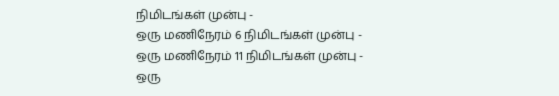நிமிடங்கள் முன்பு -
ஒரு மணிநேரம் 6 நிமிடங்கள் முன்பு -
ஒரு மணிநேரம் 11 நிமிடங்கள் முன்பு -
ஒரு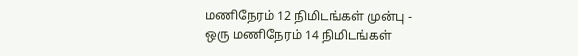மணிநேரம் 12 நிமிடங்கள் முன்பு -
ஒரு மணிநேரம் 14 நிமிடங்கள்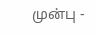முன்பு -